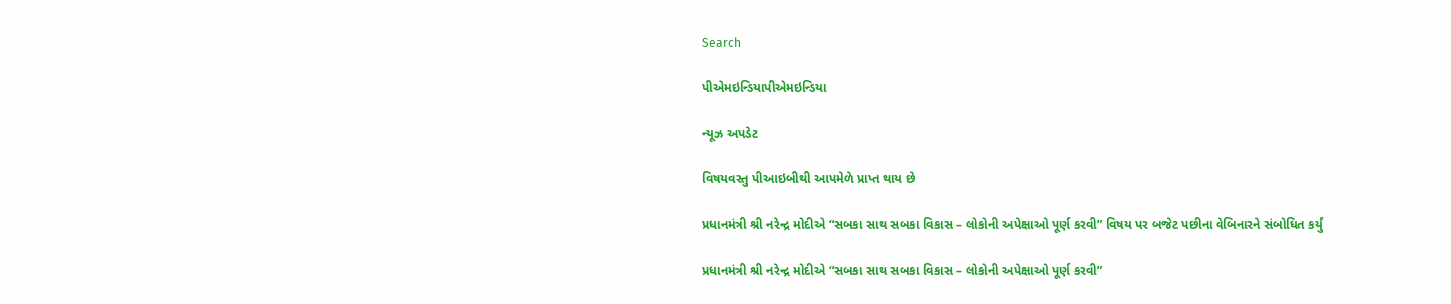Search

પીએમઇન્ડિયાપીએમઇન્ડિયા

ન્યૂઝ અપડેટ

વિષયવસ્તુ પીઆઇબીથી આપમેળે પ્રાપ્ત થાય છે

પ્રધાનમંત્રી શ્રી નરેન્દ્ર મોદીએ “સબકા સાથ સબકા વિકાસ – લોકોની અપેક્ષાઓ પૂર્ણ કરવી” વિષય પર બજેટ પછીના વેબિનારને સંબોધિત કર્યું

પ્રધાનમંત્રી શ્રી નરેન્દ્ર મોદીએ “સબકા સાથ સબકા વિકાસ – લોકોની અપેક્ષાઓ પૂર્ણ કરવી”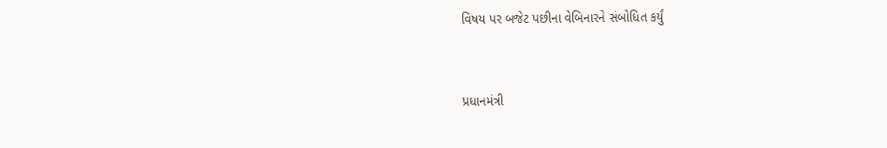વિષય પર બજેટ પછીના વેબિનારને સંબોધિત કર્યું


પ્રધાનમંત્રી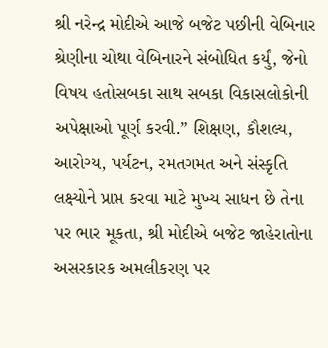શ્રી નરેન્દ્ર મોદીએ આજે બજેટ પછીની વેબિનાર શ્રેણીના ચોથા વેબિનારને સંબોધિત કર્યું, જેનો વિષય હતોસબકા સાથ સબકા વિકાસલોકોની અપેક્ષાઓ પૂર્ણ કરવી.” શિક્ષણ, કૌશલ્ય, આરોગ્ય, પર્યટન, રમતગમત અને સંસ્કૃતિ લક્ષ્યોને પ્રાપ્ત કરવા માટે મુખ્ય સાધન છે તેના પર ભાર મૂકતા, શ્રી મોદીએ બજેટ જાહેરાતોના અસરકારક અમલીકરણ પર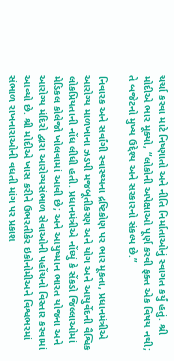ચર્ચા કરવા માટે નિષ્ણાતો અને નીતિ નિર્માતાઓનું સ્વાગત કર્યું હતું. શ્રી મોદીએ ભાર મૂક્યો, “લોકોની અપેક્ષાઓ પૂર્ણ કરવી ફક્ત એક વિષય નથી; તે બજેટનો મુખ્ય ઉદ્દેશ્ય અને સરકારનો સંકલ્પ છે.”

નિવારક અને સર્વાંગી સ્વાસ્થ્યના દ્રષ્ટિકોણ પર ભાર મૂકતા, પ્રધાનમંત્રીએ આરોગ્ય માળખાના ઝડપી મજબૂતીકરણ અને યોગ અને આયુર્વેદની વૈશ્વિક લોકપ્રિયતાની નોંધ લીધી હતી. પ્રધાનમંત્રીએ નોંધ્યું કે સેંકડો જિલ્લાઓમાં મેડિકલ કોલેજો ખોલવામાં આવી છે; અને આયુષ્માન ભારત યોજના અને આરોગ્ય મંદિરો દ્વારા આરોગ્યસંભાળ સેવાઓની પહોંચનો વિસ્તાર કરવામાં આવ્યો છે. શ્રી મોદીએ ખાસ કરીને ઉભરતીકેર ઇકોનોમીઅને વિશ્વભરમાં સંભાળ રાખનારાઓની વધતી માંગ પર પ્રકાશ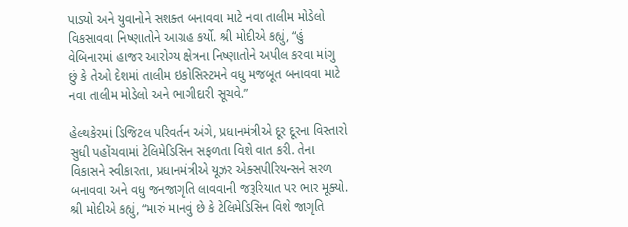પાડ્યો અને યુવાનોને સશક્ત બનાવવા માટે નવા તાલીમ મોડેલો વિકસાવવા નિષ્ણાતોને આગ્રહ કર્યો. શ્રી મોદીએ કહ્યું, “હું વેબિનારમાં હાજર આરોગ્ય ક્ષેત્રના નિષ્ણાતોને અપીલ કરવા માંગુ છું કે તેઓ દેશમાં તાલીમ ઇકોસિસ્ટમને વધુ મજબૂત બનાવવા માટે નવા તાલીમ મોડેલો અને ભાગીદારી સૂચવે.”

હેલ્થકેરમાં ડિજિટલ પરિવર્તન અંગે, પ્રધાનમંત્રીએ દૂર દૂરના વિસ્તારો સુધી પહોંચવામાં ટેલિમેડિસિન સફળતા વિશે વાત કરી. તેના વિકાસને સ્વીકારતા, પ્રધાનમંત્રીએ યૂઝર એક્સપીરિયન્સને સરળ બનાવવા અને વધુ જનજાગૃતિ લાવવાની જરૂરિયાત પર ભાર મૂક્યો. શ્રી મોદીએ કહ્યું, “મારું માનવું છે કે ટેલિમેડિસિન વિશે જાગૃતિ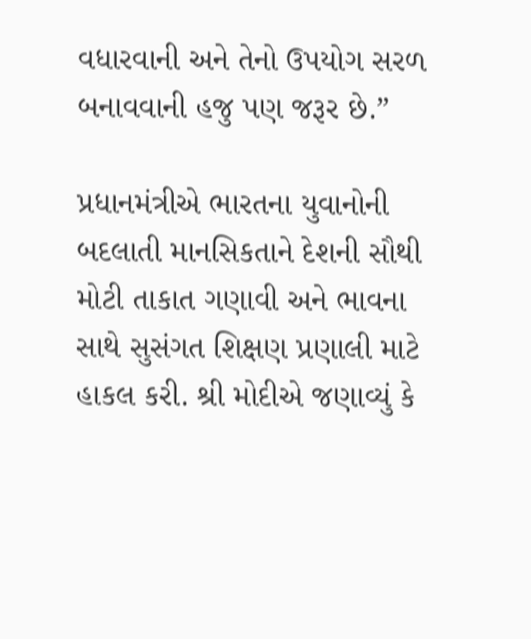વધારવાની અને તેનો ઉપયોગ સરળ બનાવવાની હજુ પણ જરૂર છે.”

પ્રધાનમંત્રીએ ભારતના યુવાનોની બદલાતી માનસિકતાને દેશની સૌથી મોટી તાકાત ગણાવી અને ભાવના સાથે સુસંગત શિક્ષણ પ્રણાલી માટે હાકલ કરી. શ્રી મોદીએ જણાવ્યું કે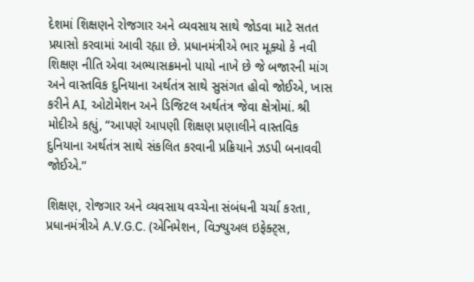દેશમાં શિક્ષણને રોજગાર અને વ્યવસાય સાથે જોડવા માટે સતત પ્રયાસો કરવામાં આવી રહ્યા છે. પ્રધાનમંત્રીએ ભાર મૂક્યો કે નવી શિક્ષણ નીતિ એવા અભ્યાસક્રમનો પાયો નાખે છે જે બજારની માંગ અને વાસ્તવિક દુનિયાના અર્થતંત્ર સાથે સુસંગત હોવો જોઈએ, ખાસ કરીને AI, ઓટોમેશન અને ડિજિટલ અર્થતંત્ર જેવા ક્ષેત્રોમાં. શ્રી મોદીએ કહ્યું, “આપણે આપણી શિક્ષણ પ્રણાલીને વાસ્તવિક દુનિયાના અર્થતંત્ર સાથે સંકલિત કરવાની પ્રક્રિયાને ઝડપી બનાવવી જોઈએ.”

શિક્ષણ, રોજગાર અને વ્યવસાય વચ્ચેના સંબંધની ચર્ચા કરતા, પ્રધાનમંત્રીએ A.V.G.C. (એનિમેશન, વિઝ્યુઅલ ઇફેક્ટ્સ,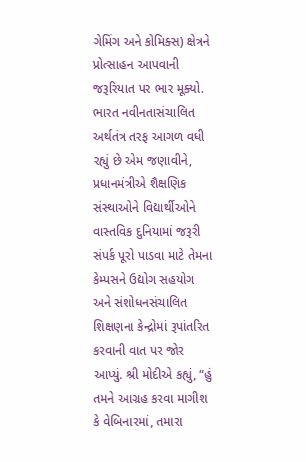ગેમિંગ અને કોમિક્સ) ક્ષેત્રને પ્રોત્સાહન આપવાની જરૂરિયાત પર ભાર મૂક્યો. ભારત નવીનતાસંચાલિત અર્થતંત્ર તરફ આગળ વધી રહ્યું છે એમ જણાવીને, પ્રધાનમંત્રીએ શૈક્ષણિક સંસ્થાઓને વિદ્યાર્થીઓને વાસ્તવિક દુનિયામાં જરૂરી સંપર્ક પૂરો પાડવા માટે તેમના કેમ્પસને ઉદ્યોગ સહયોગ અને સંશોધનસંચાલિત શિક્ષણના કેન્દ્રોમાં રૂપાંતરિત કરવાની વાત પર જોર આપ્યું. શ્રી મોદીએ કહ્યું, “હું તમને આગ્રહ કરવા માગીશ કે વેબિનારમાં, તમારા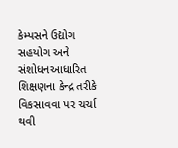કેમ્પસને ઉદ્યોગ સહયોગ અને સંશોધનઆધારિત શિક્ષણના કેન્દ્ર તરીકે વિકસાવવા પર ચર્ચા થવી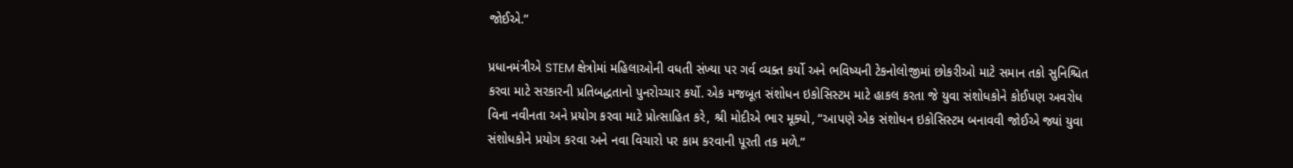જોઈએ.”

પ્રધાનમંત્રીએ STEM ક્ષેત્રોમાં મહિલાઓની વધતી સંખ્યા પર ગર્વ વ્યક્ત કર્યો અને ભવિષ્યની ટેકનોલોજીમાં છોકરીઓ માટે સમાન તકો સુનિશ્ચિત કરવા માટે સરકારની પ્રતિબદ્ધતાનો પુનરોચ્ચાર કર્યો. એક મજબૂત સંશોધન ઇકોસિસ્ટમ માટે હાકલ કરતા જે યુવા સંશોધકોને કોઈપણ અવરોધ વિના નવીનતા અને પ્રયોગ કરવા માટે પ્રોત્સાહિત કરે, શ્રી મોદીએ ભાર મૂક્યો, “આપણે એક સંશોધન ઇકોસિસ્ટમ બનાવવી જોઈએ જ્યાં યુવા સંશોધકોને પ્રયોગ કરવા અને નવા વિચારો પર કામ કરવાની પૂરતી તક મળે.”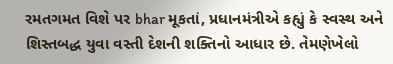રમતગમત વિશે પર bhar મૂકતાં, પ્રધાનમંત્રીએ કહ્યું કે સ્વસ્થ અને શિસ્તબદ્ધ યુવા વસ્તી દેશની શક્તિનો આધાર છે. તેમણેખેલો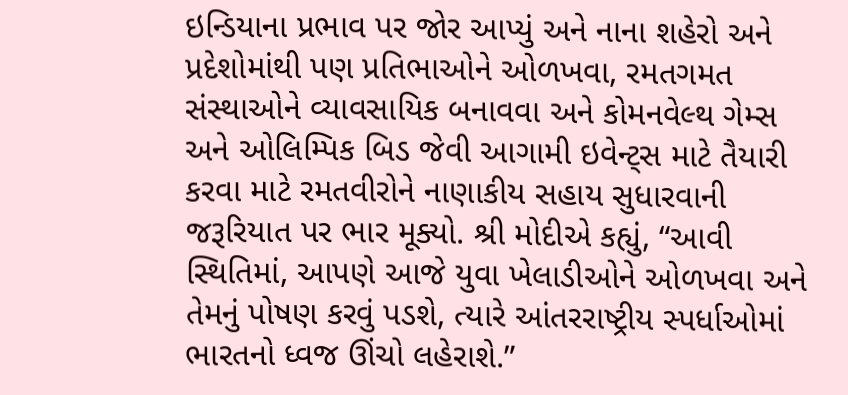ઇન્ડિયાના પ્રભાવ પર જોર આપ્યું અને નાના શહેરો અને પ્રદેશોમાંથી પણ પ્રતિભાઓને ઓળખવા, રમતગમત સંસ્થાઓને વ્યાવસાયિક બનાવવા અને કોમનવેલ્થ ગેમ્સ અને ઓલિમ્પિક બિડ જેવી આગામી ઇવેન્ટ્સ માટે તૈયારી કરવા માટે રમતવીરોને નાણાકીય સહાય સુધારવાની જરૂરિયાત પર ભાર મૂક્યો. શ્રી મોદીએ કહ્યું, “આવી સ્થિતિમાં, આપણે આજે યુવા ખેલાડીઓને ઓળખવા અને તેમનું પોષણ કરવું પડશે, ત્યારે આંતરરાષ્ટ્રીય સ્પર્ધાઓમાં ભારતનો ધ્વજ ઊંચો લહેરાશે.”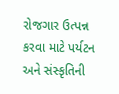રોજગાર ઉત્પન્ન કરવા માટે પર્યટન અને સંસ્કૃતિની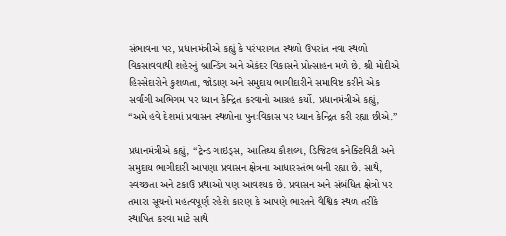સંભાવના પર, પ્રધાનમંત્રીએ કહ્યું કે પરંપરાગત સ્થળો ઉપરાંત નવા સ્થળો વિકસાવવાથી શહેરનું બ્રાન્ડિંગ અને એકંદર વિકાસને પ્રોત્સાહન મળે છે. શ્રી મોદીએ હિસ્સેદારોને કુશળતા, જોડાણ અને સમુદાય ભાગીદારીને સમાવિષ્ટ કરીને એક સર્વાંગી અભિગમ પર ધ્યાન કેન્દ્રિત કરવાનો આગ્રહ કર્યો. પ્રધાનમંત્રીએ કહ્યું, “અમે હવે દેશમાં પ્રવાસન સ્થળોના પુનઃવિકાસ પર ધ્યાન કેન્દ્રિત કરી રહ્યા છીએ.”

પ્રધાનમંત્રીએ કહ્યું, “ટ્રેન્ડ ગાઇડ્સ, આતિથ્ય કૌશલ્ય, ડિજિટલ કનેક્ટિવિટી અને સમુદાય ભાગીદારી આપણા પ્રવાસન ક્ષેત્રના આધારસ્તંભ બની રહ્યા છે. સાથે, સ્વચ્છતા અને ટકાઉ પ્રથાઓ પણ આવશ્યક છે. પ્રવાસન અને સંબંધિત ક્ષેત્રો પર તમારા સૂચનો મહત્વપૂર્ણ રહેશે કારણ કે આપણે ભારતને વૈશ્વિક સ્થળ તરીકે સ્થાપિત કરવા માટે સાથે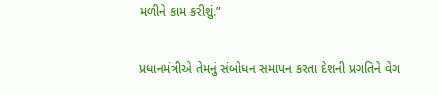મળીને કામ કરીશું.”

પ્રધાનમંત્રીએ તેમનું સંબોધન સમાપન કરતા દેશની પ્રગતિને વેગ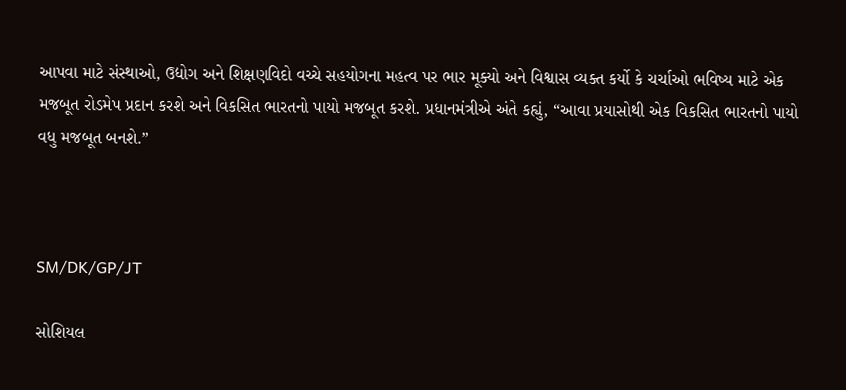આપવા માટે સંસ્થાઓ, ઉદ્યોગ અને શિક્ષણવિદો વચ્ચે સહયોગના મહત્વ પર ભાર મૂક્યો અને વિશ્વાસ વ્યક્ત કર્યો કે ચર્ચાઓ ભવિષ્ય માટે એક મજબૂત રોડમેપ પ્રદાન કરશે અને વિકસિત ભારતનો પાયો મજબૂત કરશે. પ્રધાનમંત્રીએ અંતે કહ્યું, “આવા પ્રયાસોથી એક વિકસિત ભારતનો પાયો વધુ મજબૂત બનશે.”



SM/DK/GP/JT

સોશિયલ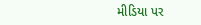મીડિયા પર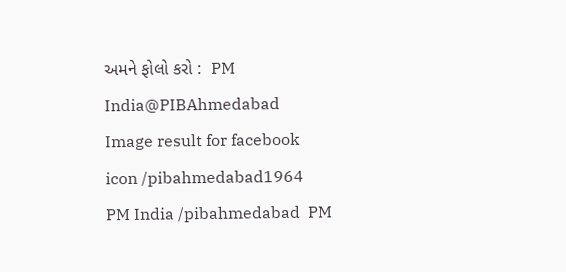અમને ફોલો કરો :  PM India@PIBAhmedabad   Image result for facebook icon /pibahmedabad1964   PM India /pibahmedabad  PM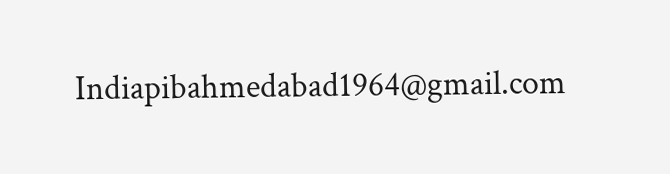Indiapibahmedabad1964@gmail.com